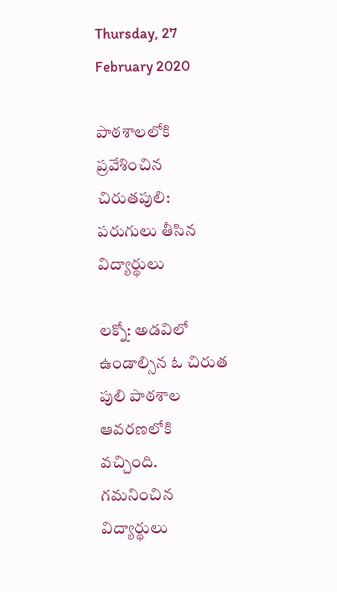Thursday, 27 February 2020

పాఠశాలలోకి ప్రవేశించిన చిరుతపులి: పరుగులు తీసిన విద్యార్థులు

లక్నో: అడవిలో ఉండాల్సిన ఓ చిరుత పులి పాఠశాల ఆవరణలోకి వచ్చింది. గమనించిన విద్యార్థులు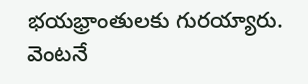భయభ్రాంతులకు గురయ్యారు. వెంటనే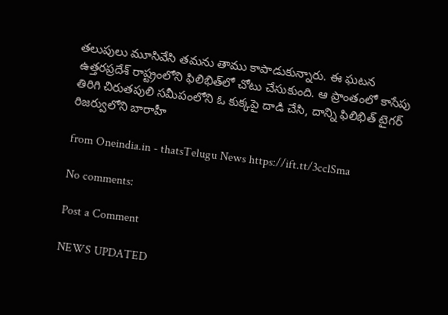తలుపులు మూసివేసి తమను తాము కాపాడుకున్నారు. ఈ ఘటన ఉత్తరప్రదేశ్ రాష్ట్రంలోని ఫిలిభిత్‌లో చోటు చేసుకుంది. ఆ ప్రాంతంలో కాసేపు తిరిగి చిరుతపులి సమీపంలోని ఓ కుక్కపై దాడి చేసి, దాన్ని ఫిలిభిత్ టైగర్ రిజర్వులోని బారాహీ

from Oneindia.in - thatsTelugu News https://ift.tt/3cclSma

No comments:

Post a Comment

NEWS UPDATED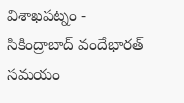విశాఖపట్నం - సికింద్రాబాద్ వందేభారత్ సమయం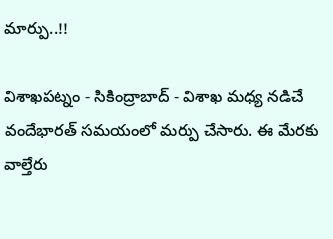మార్పు..!!

విశాఖపట్నం - సికింద్రాబాద్ - విశాఖ మధ్య నడిచే వందేభారత్ సమయంలో మర్పు చేసారు. ఈ మేరకు వాల్తేరు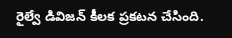రైల్వే డివిజన్ కీలక ప్రకటన చేసింది.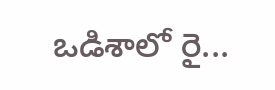ఒడిశాలో రై...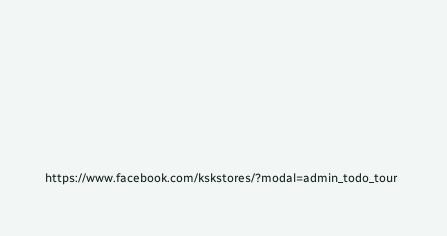https://www.facebook.com/kskstores/?modal=admin_todo_tour